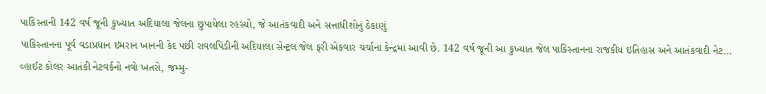પાકિસ્તાની 142 વર્ષ જૂની કુખ્યાત અદિયાલા જેલના છુપાયેલા રહસ્યો, જે આતંકવાદી અને સત્તાધીશોનું ઠેકાણું
પાકિસ્તાનના પૂર્વ વડાપ્રધાન ઇમરાન ખાનની કેદ પછી રાવલપિંડીની અદિયાલા સેન્ટ્રલ જેલ ફરી એકવાર ચર્ચાના કેન્દ્રમાં આવી છે. 142 વર્ષ જૂની આ કુખ્યાત જેલ પાકિસ્તાનના રાજકીય ઇતિહાસ અને આતંકવાદી નેટ...
વ્હાઈટ કોલર આતંકી નેટવર્કનો નવો ખતરો, જમ્મુ-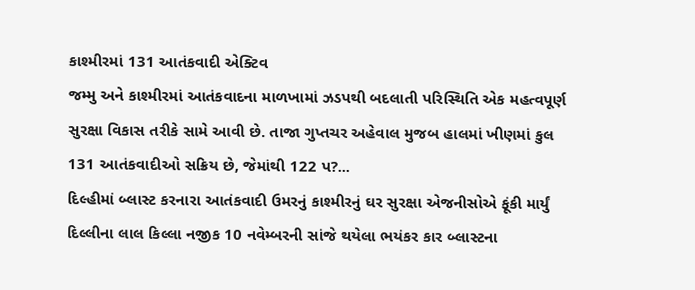કાશ્મીરમાં 131 આતંકવાદી એક્ટિવ
જમ્મુ અને કાશ્મીરમાં આતંકવાદના માળખામાં ઝડપથી બદલાતી પરિસ્થિતિ એક મહત્વપૂર્ણ સુરક્ષા વિકાસ તરીકે સામે આવી છે. તાજા ગુપ્તચર અહેવાલ મુજબ હાલમાં ખીણમાં કુલ 131 આતંકવાદીઓ સક્રિય છે, જેમાંથી 122 પ?...
દિલ્હીમાં બ્લાસ્ટ કરનારા આતંકવાદી ઉમરનું કાશ્મીરનું ઘર સુરક્ષા એજનીસોએ ફૂંકી માર્યું
દિલ્લીના લાલ કિલ્લા નજીક 10 નવેમ્બરની સાંજે થયેલા ભયંકર કાર બ્લાસ્ટના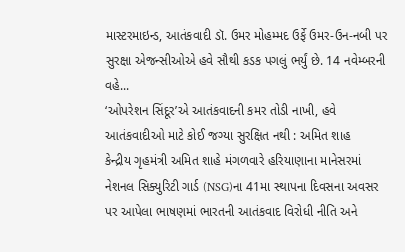માસ્ટરમાઇન્ડ, આતંકવાદી ડૉ. ઉમર મોહમ્મદ ઉર્ફે ઉમર-ઉન-નબી પર સુરક્ષા એજન્સીઓએ હવે સૌથી કડક પગલું ભર્યું છે. 14 નવેમ્બરની વહે...
‘ઓપરેશન સિંદૂર’એ આતંકવાદની કમર તોડી નાખી, હવે આતંકવાદીઓ માટે કોઈ જગ્યા સુરક્ષિત નથી : અમિત શાહ
કેન્દ્રીય ગૃહમંત્રી અમિત શાહે મંગળવારે હરિયાણાના માનેસરમાં નેશનલ સિક્યુરિટી ગાર્ડ (NSG)ના 41મા સ્થાપના દિવસના અવસર પર આપેલા ભાષણમાં ભારતની આતંકવાદ વિરોધી નીતિ અને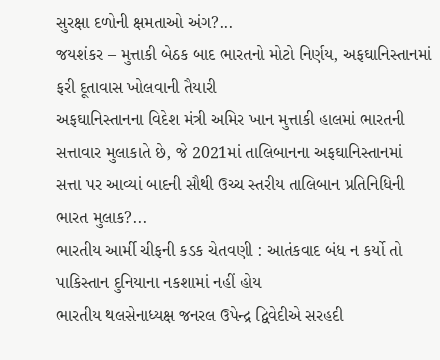સુરક્ષા દળોની ક્ષમતાઓ અંગ?...
જયશંકર – મુત્તાકી બેઠક બાદ ભારતનો મોટો નિર્ણય, અફઘાનિસ્તાનમાં ફરી દૂતાવાસ ખોલવાની તૈયારી
અફઘાનિસ્તાનના વિદેશ મંત્રી અમિર ખાન મુત્તાકી હાલમાં ભારતની સત્તાવાર મુલાકાતે છે, જે 2021માં તાલિબાનના અફઘાનિસ્તાનમાં સત્તા પર આવ્યાં બાદની સૌથી ઉચ્ચ સ્તરીય તાલિબાન પ્રતિનિધિની ભારત મુલાક?...
ભારતીય આર્મી ચીફની કડક ચેતવણી : આતંકવાદ બંધ ન કર્યો તો પાકિસ્તાન દુનિયાના નકશામાં નહીં હોય
ભારતીય થલસેનાધ્યક્ષ જનરલ ઉપેન્દ્ર દ્વિવેદીએ સરહદી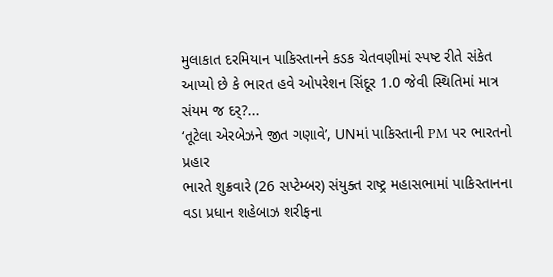મુલાકાત દરમિયાન પાકિસ્તાનને કડક ચેતવણીમાં સ્પષ્ટ રીતે સંકેત આપ્યો છે કે ભારત હવે ઓપરેશન સિંદૂર 1.0 જેવી સ્થિતિમાં માત્ર સંયમ જ દર્?...
‘તૂટેલા એરબેઝને જીત ગણાવે’, UNમાં પાકિસ્તાની PM પર ભારતનો પ્રહાર
ભારતે શુક્રવારે (26 સપ્ટેમ્બર) સંયુક્ત રાષ્ટ્ર મહાસભામાં પાકિસ્તાનના વડા પ્રધાન શહેબાઝ શરીફના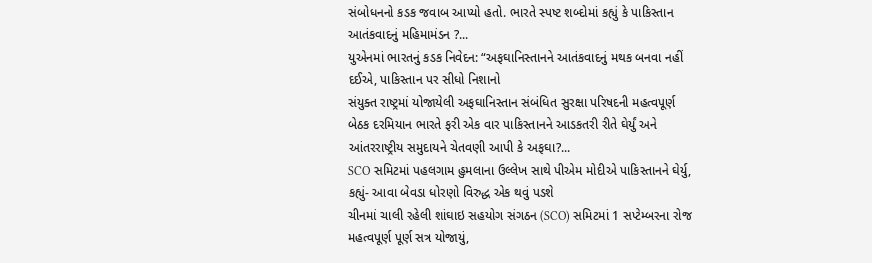સંબોધનનો કડક જવાબ આપ્યો હતો. ભારતે સ્પષ્ટ શબ્દોમાં કહ્યું કે પાકિસ્તાન આતંકવાદનું મહિમામંડન ?...
યુએનમાં ભારતનું કડક નિવેદન: “અફઘાનિસ્તાનને આતંકવાદનું મથક બનવા નહીં દઈએ, પાકિસ્તાન પર સીધો નિશાનો
સંયુક્ત રાષ્ટ્રમાં યોજાયેલી અફઘાનિસ્તાન સંબંધિત સુરક્ષા પરિષદની મહત્વપૂર્ણ બેઠક દરમિયાન ભારતે ફરી એક વાર પાકિસ્તાનને આડકતરી રીતે ઘેર્યું અને આંતરરાષ્ટ્રીય સમુદાયને ચેતવણી આપી કે અફઘા?...
SCO સમિટમાં પહલગામ હુમલાના ઉલ્લેખ સાથે પીએમ મોદીએ પાકિસ્તાનને ઘેર્યુ, કહ્યું- આવા બેવડા ધોરણો વિરુદ્ધ એક થવું પડશે
ચીનમાં ચાલી રહેલી શાંઘાઇ સહયોગ સંગઠન (SCO) સમિટમાં 1 સપ્ટેમ્બરના રોજ મહત્વપૂર્ણ પૂર્ણ સત્ર યોજાયું,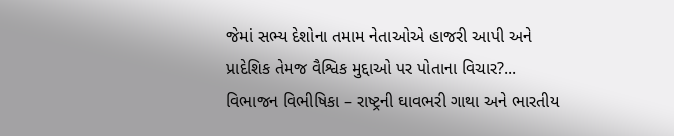જેમાં સભ્ય દેશોના તમામ નેતાઓએ હાજરી આપી અને પ્રાદેશિક તેમજ વૈશ્વિક મુદ્દાઓ પર પોતાના વિચાર?...
વિભાજન વિભીષિકા – રાષ્ટ્રની ઘાવભરી ગાથા અને ભારતીય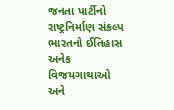જનતા પાર્ટીનો રાષ્ટ્રનિર્માણ સંકલ્પ
ભારતનો ઈતિહાસ અનેક વિજયગાથાઓ અને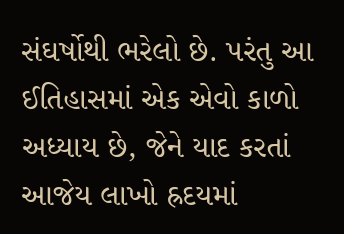સંઘર્ષોથી ભરેલો છે. પરંતુ આ ઈતિહાસમાં એક એવો કાળો અધ્યાય છે, જેને યાદ કરતાં આજેય લાખો હ્રદયમાં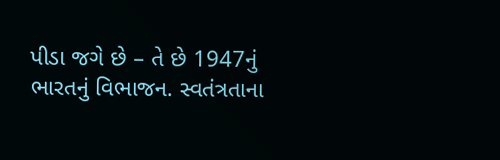પીડા જગે છે – તે છે 1947નું ભારતનું વિભાજન. સ્વતંત્રતાના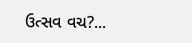ઉત્સવ વચ?...